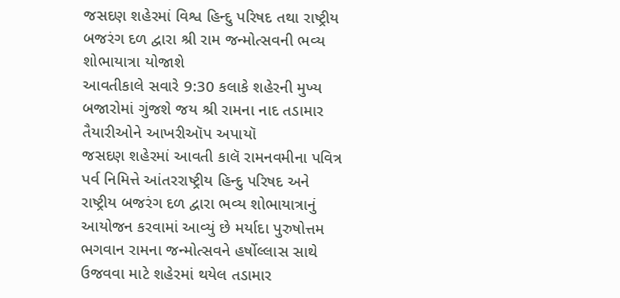જસદણ શહેરમાં વિશ્વ હિન્દુ પરિષદ તથા રાષ્ટ્રીય બજરંગ દળ દ્વારા શ્રી રામ જન્મોત્સવની ભવ્ય શોભાયાત્રા યોજાશે
આવતીકાલે સવારે 9:30 કલાકે શહેરની મુખ્ય બજારોમાં ગુંજશે જય શ્રી રામના નાદ તડામાર તૈયારીઓને આખરીઑપ અપાયૉ
જસદણ શહેરમાં આવતી કાલૅ રામનવમીના પવિત્ર પર્વ નિમિત્તે આંતરરાષ્ટ્રીય હિન્દુ પરિષદ અને રાષ્ટ્રીય બજરંગ દળ દ્વારા ભવ્ય શોભાયાત્રાનું આયોજન કરવામાં આવ્યું છે મર્યાદા પુરુષોત્તમ ભગવાન રામના જન્મોત્સવને હર્ષોલ્લાસ સાથે ઉજવવા માટે શહેરમાં થયેલ તડામાર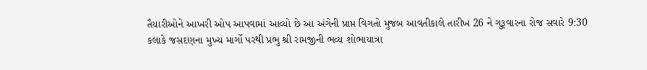તૈયારીઓને આખરી ઓપ આપવામાં આવ્યો છે આ અંગેની પ્રાપ્ત વિગતો મુજબ આવતીકાલે તારીખ 26 ને ગુરૂવારના રોજ સવારે 9:30 કલાકે જસદણના મુખ્ય માર્ગો પરથી પ્રભુ શ્રી રામજીની ભવ્ય શોભાયાત્રા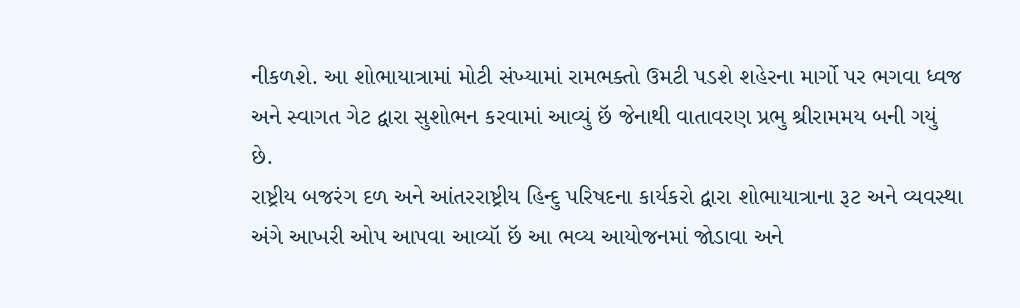નીકળશે. આ શોભાયાત્રામાં મોટી સંખ્યામાં રામભક્તો ઉમટી પડશે શહેરના માર્ગો પર ભગવા ધ્વજ અને સ્વાગત ગેટ દ્વારા સુશોભન કરવામાં આવ્યું છૅ જેનાથી વાતાવરણ પ્રભુ શ્રીરામમય બની ગયું છે.
રાષ્ટ્રીય બજરંગ દળ અને આંતરરાષ્ટ્રીય હિન્દુ પરિષદના કાર્યકરો દ્વારા શોભાયાત્રાના રૂટ અને વ્યવસ્થા અંગે આખરી ઓપ આપવા આવ્યૉ છૅ આ ભવ્ય આયોજનમાં જોડાવા અને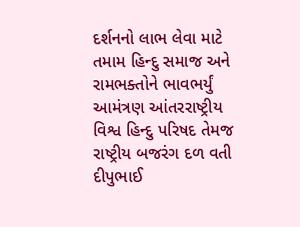દર્શનનો લાભ લેવા માટે તમામ હિન્દુ સમાજ અને રામભક્તોને ભાવભર્યું આમંત્રણ આંતરરાષ્ટ્રીય વિશ્વ હિન્દુ પરિષદ તેમજ રાષ્ટ્રીય બજરંગ દળ વતી દીપુભાઈ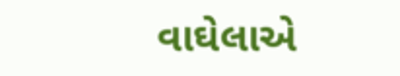વાઘેલાએ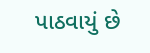પાઠવાયું છે